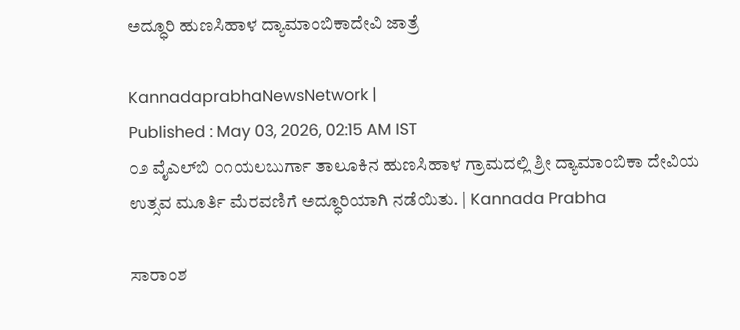ಅದ್ಧೂರಿ ಹುಣಸಿಹಾಳ ದ್ಯಾಮಾಂಬಿಕಾದೇವಿ ಜಾತ್ರೆ

KannadaprabhaNewsNetwork |
Published : May 03, 2026, 02:15 AM IST
೦೨ ವೈಎಲ್‌ಬಿ ೦೧ಯಲಬುರ್ಗಾ ತಾಲೂಕಿನ ಹುಣಸಿಹಾಳ ಗ್ರಾಮದಲ್ಲಿ ಶ್ರೀ ದ್ಯಾಮಾಂಬಿಕಾ ದೇವಿಯ ಉತ್ಸವ ಮೂರ್ತಿ ಮೆರವಣಿಗೆ ಅದ್ಧೂರಿಯಾಗಿ ನಡೆಯಿತು. | Kannada Prabha

ಸಾರಾಂಶ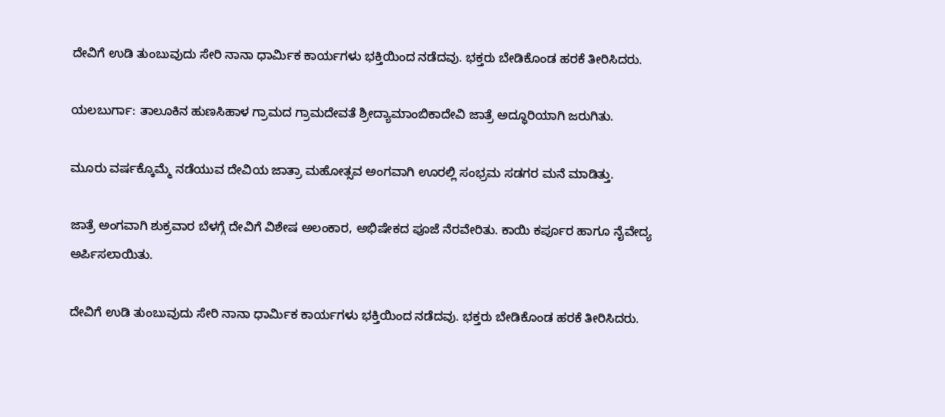ದೇವಿಗೆ ಉಡಿ ತುಂಬುವುದು ಸೇರಿ ನಾನಾ ಧಾರ್ಮಿಕ ಕಾರ್ಯಗಳು ಭಕ್ತಿಯಿಂದ ನಡೆದವು. ಭಕ್ತರು ಬೇಡಿಕೊಂಡ ಹರಕೆ ತೀರಿಸಿದರು.

ಯಲಬುರ್ಗಾ: ತಾಲೂಕಿನ ಹುಣಸಿಹಾಳ ಗ್ರಾಮದ ಗ್ರಾಮದೇವತೆ ಶ್ರೀದ್ಯಾಮಾಂಬಿಕಾದೇವಿ ಜಾತ್ರೆ ಅದ್ಧೂರಿಯಾಗಿ ಜರುಗಿತು.

ಮೂರು ವರ್ಷಕ್ಕೊಮ್ಮೆ ನಡೆಯುವ ದೇವಿಯ ಜಾತ್ರಾ ಮಹೋತ್ಸವ ಅಂಗವಾಗಿ ಊರಲ್ಲಿ ಸಂಭ್ರಮ ಸಡಗರ ಮನೆ ಮಾಡಿತ್ತು.

ಜಾತ್ರೆ ಅಂಗವಾಗಿ ಶುಕ್ರವಾರ ಬೆಳಗ್ಗೆ ದೇವಿಗೆ ವಿಶೇಷ ಅಲಂಕಾರ, ಅಭಿಷೇಕದ ಪೂಜೆ ನೆರವೇರಿತು. ಕಾಯಿ ಕರ್ಪೂರ ಹಾಗೂ ನೈವೇದ್ಯ ಅರ್ಪಿಸಲಾಯಿತು.

ದೇವಿಗೆ ಉಡಿ ತುಂಬುವುದು ಸೇರಿ ನಾನಾ ಧಾರ್ಮಿಕ ಕಾರ್ಯಗಳು ಭಕ್ತಿಯಿಂದ ನಡೆದವು. ಭಕ್ತರು ಬೇಡಿಕೊಂಡ ಹರಕೆ ತೀರಿಸಿದರು.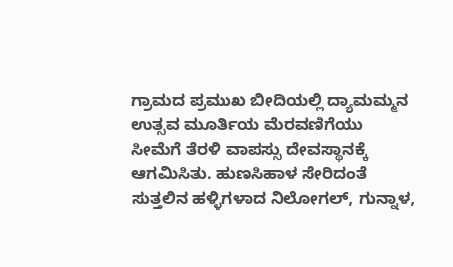ಗ್ರಾಮದ ಪ್ರಮುಖ ಬೀದಿಯಲ್ಲಿ ದ್ಯಾಮಮ್ಮನ ಉತ್ಸವ ಮೂರ್ತಿಯ ಮೆರವಣಿಗೆಯು ಸೀಮೆಗೆ ತೆರಳಿ ವಾಪಸ್ಸು ದೇವಸ್ಥಾನಕ್ಕೆ ಆಗಮಿಸಿತು. ಹುಣಸಿಹಾಳ ಸೇರಿದಂತೆ ಸುತ್ತಲಿನ ಹಳ್ಳಿಗಳಾದ ನಿಲೋಗಲ್, ಗುನ್ನಾಳ,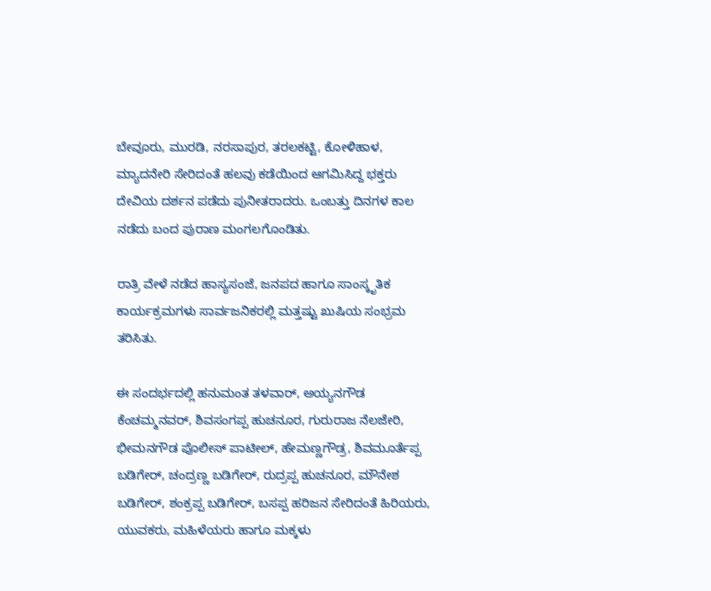ಬೇವೂರು, ಮುರಡಿ, ನರಸಾಪುರ, ತರಲಕಟ್ಟಿ, ಕೋಳಿಹಾಳ, ಮ್ಯಾದನೇರಿ ಸೇರಿದಂತೆ ಹಲವು ಕಡೆಯಿಂದ ಆಗಮಿಸಿದ್ದ ಭಕ್ತರು ದೇವಿಯ ದರ್ಶನ ಪಡೆದು ಪುನೀತರಾದರು. ಒಂಬತ್ತು ದಿನಗಳ ಕಾಲ ನಡೆದು ಬಂದ ಪುರಾಣ ಮಂಗಲಗೊಂಡಿತು.

ರಾತ್ರಿ ವೇಳೆ ನಡೆದ ಹಾಸ್ಯಸಂಜೆ, ಜನಪದ ಹಾಗೂ ಸಾಂಸ್ಕೃತಿಕ ಕಾರ್ಯಕ್ರಮಗಳು ಸಾರ್ವಜನಿಕರಲ್ಲಿ ಮತ್ತಷ್ಟು ಖುಷಿಯ ಸಂಭ್ರಮ ತರಿಸಿತು.

ಈ ಸಂದರ್ಭದಲ್ಲಿ ಹನುಮಂತ ತಳವಾರ್, ಅಯ್ಯನಗೌಡ ಕೆಂಚಮ್ಮನವರ್, ಶಿವಸಂಗಪ್ಪ ಹುಚನೂರ, ಗುರುರಾಜ ನೆಲಜೇರಿ, ಭೀಮನಗೌಡ ಪೊಲೀಸ್ ಪಾಟೀಲ್, ಹೇಮಣ್ಣಗೌಡ್ರ, ಶಿವಮೂರ್ತೆಪ್ಪ ಬಡಿಗೇರ್, ಚಂದ್ರಣ್ಣ ಬಡಿಗೇರ್, ರುದ್ರಪ್ಪ ಹುಚನೂರ, ಮೌನೇಶ ಬಡಿಗೇರ್, ಶಂಕ್ರಪ್ಪ ಬಡಿಗೇರ್, ಬಸಪ್ಪ ಹರಿಜನ ಸೇರಿದಂತೆ ಹಿರಿಯರು, ಯುವಕರು, ಮಹಿಳೆಯರು ಹಾಗೂ ಮಕ್ಕಳು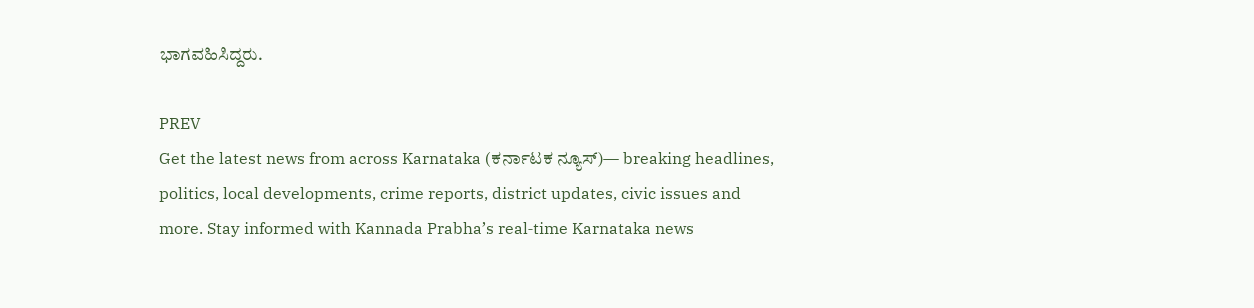ಭಾಗವಹಿಸಿದ್ದರು.

PREV
Get the latest news from across Karnataka (ಕರ್ನಾಟಕ ನ್ಯೂಸ್)— breaking headlines, politics, local developments, crime reports, district updates, civic issues and more. Stay informed with Kannada Prabha’s real‑time Karnataka news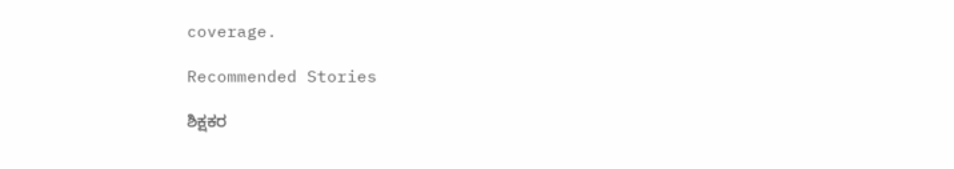coverage.

Recommended Stories

ಶಿಕ್ಷಕರ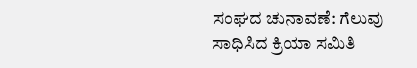ಸಂಘದ ಚುನಾವಣೆ: ಗೆಲುವು ಸಾಧಿಸಿದ ಕ್ರಿಯಾ ಸಮಿತಿ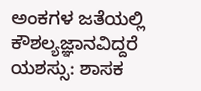ಅಂಕಗಳ ಜತೆಯಲ್ಲಿ ಕೌಶಲ್ಯಜ್ಞಾನವಿದ್ದರೆ ಯಶಸ್ಸು: ಶಾಸಕ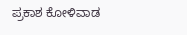ಪ್ರಕಾಶ ಕೋಳಿವಾಡ